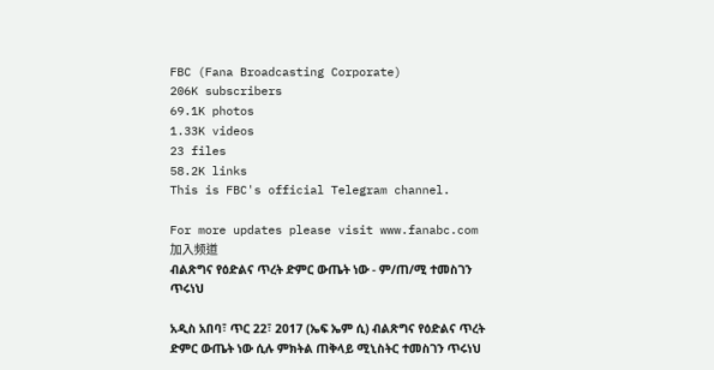FBC (Fana Broadcasting Corporate)
206K subscribers
69.1K photos
1.33K videos
23 files
58.2K links
This is FBC's official Telegram channel.

For more updates please visit www.fanabc.com
加入频道
ብልጽግና የዕድልና ጥረት ድምር ውጤት ነው - ም/ጠ/ሚ ተመስገን ጥሩነህ

አዲስ አበባ፣ ጥር 22፣ 2017 (ኤፍ ኤም ሲ) ብልጽግና የዕድልና ጥረት ድምር ውጤት ነው ሲሉ ምክትል ጠቅላይ ሚኒስትር ተመስገን ጥሩነህ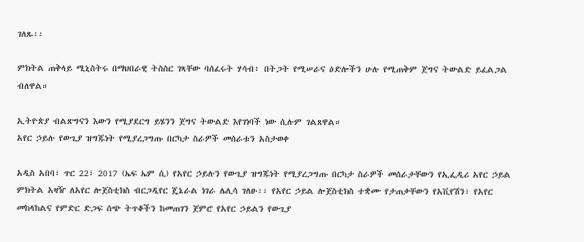ገለጹ፡፡

ምክትል ጠቅላይ ሚኒስትሩ በማህበራዊ ትስስር ገጻቸው ባሰፈሩት ሃሳብ፥ በትጋት የሚሠራና ዕድሎችን ሁሉ የሚጠቅም ጀግና ትውልድ ይፈልጋል ብለዋል።

ኢትዮጵያ ብልጽግናን እውን የሚያደርግ ይሄንን ጀግና ትውልድ እየገነባች ነው ሲሉም ገልጸዋል።
አየር ኃይሉ የውጊያ ዝግጁነት የሚያረጋግጡ በርካታ ስራዎች መሰራቱን አስታወቀ

አዲስ አበባ፣ ጥር 22፣ 2017 (ኤፍ ኤም ሲ) የአየር ኃይሉን የውጊያ ዝግጁነት የሚያረጋግጡ በርካታ ስራዎች መሰራታቸውን የኢፌዲሪ አየር ኃይል ምክትል አዛዥ ለአየር ሎጀስቲክስ ብርጋዲየር ጄኔራል ነገራ ሌሊሳ ገለፁ፡፡ የአየር ኃይል ሎጀስቲክስ ተቋሙ የታጠቃቸውን የአቪየሽን፣ የአየር መከላከልና የምድር ድጋፍ ሰጭ ትጥቆችን ከመጠገን ጀምሮ የአየር ኃይልን የውጊያ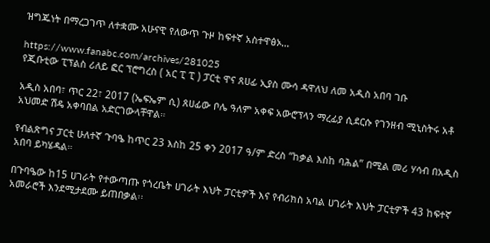ዝግጁነት በማረጋገጥ ለተቋሙ አሁናዊ የለውጥ ጉዞ ከፍተኛ አስተዋፅኦ…

https://www.fanabc.com/archives/281025
የጂቡቲው ፒፕልስ ሪለይ ፎር ፕሮግረስ ( አር ፒ ፒ ) ፓርቲ ዋና ጸሀፊ ኢያስ ሙሳ ዳዋለህ ለመ አዲስ አበባ ገቡ

አዲስ አበባ፣ ጥር 22፣ 2017 (ኤፍኤም ሲ) ጸሀፊው ቦሌ ዓለም አቀፍ አውሮፕላን ማረፊያ ሲደርሱ የገንዘብ ሚኒስትሩ አቶ አህመድ ሽዴ አቀባበል አድርገውላቸዋል።

የብልጽግና ፓርቲ ሁለተኛ ጉባዔ ከጥር 23 እስከ 25 ቀን 2017 ዓ/ም ድረስ “ከቃል እስከ ባሕል” በሚል መሪ ሃሳብ በአዲስ አበባ ይካሄዳል።

በጉባዔው ከ15 ሀገራት የተውጣጡ የጎረቤት ሀገራት እህት ፓርቲዎች እና የብሪክስ አባል ሀገራት እህት ፓርቲዎች 43 ከፍተኛ አመራሮች እንደሚታደሙ ይጠበቃል፡፡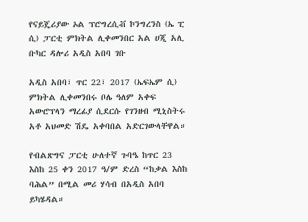የናይጄሪያው ኦል ፕሮግረሲቭ ኮንግረንስ (ኤ ፒ ሲ) ፓርቲ ምክትል ሊቀመንበር አል ሀጂ አሊ ቡካር ዳሎሪ አዲስ አበባ ገቡ

አዲስ አበባ፣ ጥር 22፣ 2017 (ኤፍኤም ሲ) ምክትል ሊቀመንበሩ ቦሌ ዓለም አቀፍ አውሮፕላን ማረፊያ ሲደርሱ የገንዘብ ሚኒስትሩ አቶ አህመድ ሽዴ አቀባበል አድርገውላቸዋል።

የብልጽግና ፓርቲ ሁለተኛ ጉባዔ ከጥር 23 እስከ 25 ቀን 2017 ዓ/ም ድረስ “ከቃል እስከ ባሕል” በሚል መሪ ሃሳብ በአዲስ አበባ ይካሄዳል።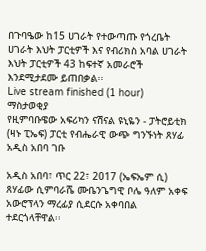በጉባዔው ከ15 ሀገራት የተውጣጡ የጎረቤት ሀገራት እህት ፓርቲዎች እና የብሪክስ አባል ሀገራት እህት ፓርቲዎች 43 ከፍተኛ አመራሮች እንደሚታደሙ ይጠበቃል፡፡
Live stream finished (1 hour)
ማስታወቂያ
የዚምባቡዌው አፍሪካን ናሽናል ዩኒዬን - ፓትሮይቲክ (ዛኑ ፒኤፍ) ፓርቲ የብሔራዊ ውጭ ግንኙነት ጸሃፊ አዲስ አበባ ገቡ

አዲስ አበባ፣ ጥር 22፣ 2017 (ኤፍኤም ሲ) ጸሃፊው ሲምባራሼ ሙቤንጌግዊ ቦሌ ዓለም አቀፍ አውሮፕላን ማረፊያ ሲደርሱ አቀባበል ተደርጎላቸዋል፡፡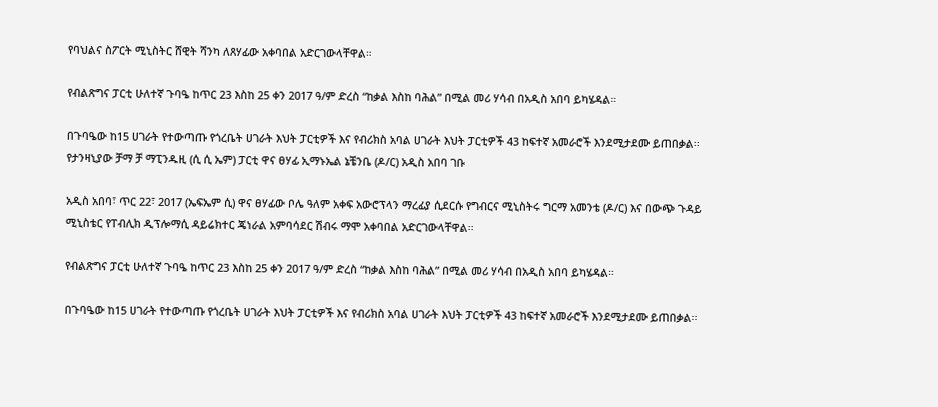የባህልና ስፖርት ሚኒስትር ሸዊት ሻንካ ለጸሃፊው አቀባበል አድርገውላቸዋል።

የብልጽግና ፓርቲ ሁለተኛ ጉባዔ ከጥር 23 እስከ 25 ቀን 2017 ዓ/ም ድረስ “ከቃል እስከ ባሕል” በሚል መሪ ሃሳብ በአዲስ አበባ ይካሄዳል።

በጉባዔው ከ15 ሀገራት የተውጣጡ የጎረቤት ሀገራት እህት ፓርቲዎች እና የብሪክስ አባል ሀገራት እህት ፓርቲዎች 43 ከፍተኛ አመራሮች እንደሚታደሙ ይጠበቃል፡፡
የታንዛኒያው ቻማ ቻ ማፒንዱዚ (ሲ ሲ ኤም) ፓርቲ ዋና ፀሃፊ ኢማኑኤል ኔቼንቤ (ዶ/ር) አዲስ አበባ ገቡ

አዲስ አበባ፣ ጥር 22፣ 2017 (ኤፍኤም ሲ) ዋና ፀሃፊው ቦሌ ዓለም አቀፍ አውሮፕላን ማረፊያ ሲደርሱ የግብርና ሚኒስትሩ ግርማ አመንቴ (ዶ/ር) እና በውጭ ጉዳይ ሚኒስቴር የፐብሊክ ዲፕሎማሲ ዳይሬክተር ጄነራል አምባሳደር ሽብሩ ማሞ አቀባበል አድርገውላቸዋል፡፡

የብልጽግና ፓርቲ ሁለተኛ ጉባዔ ከጥር 23 እስከ 25 ቀን 2017 ዓ/ም ድረስ “ከቃል እስከ ባሕል” በሚል መሪ ሃሳብ በአዲስ አበባ ይካሄዳል።

በጉባዔው ከ15 ሀገራት የተውጣጡ የጎረቤት ሀገራት እህት ፓርቲዎች እና የብሪክስ አባል ሀገራት እህት ፓርቲዎች 43 ከፍተኛ አመራሮች እንደሚታደሙ ይጠበቃል፡፡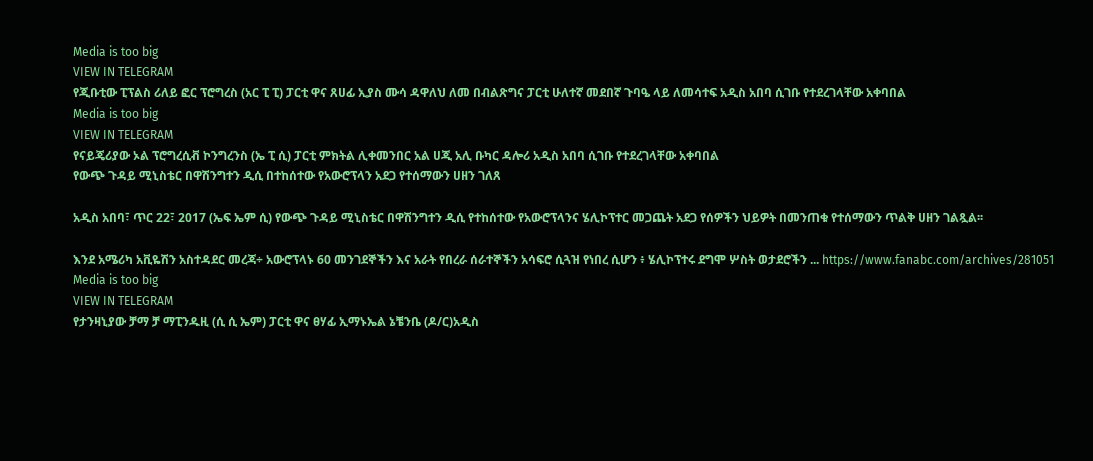Media is too big
VIEW IN TELEGRAM
የጂቡቲው ፒፕልስ ሪለይ ፎር ፕሮግረስ (አር ፒ ፒ) ፓርቲ ዋና ጸሀፊ ኢያስ ሙሳ ዳዋለህ ለመ በብልጽግና ፓርቲ ሁለተኛ መደበኛ ጉባዔ ላይ ለመሳተፍ አዲስ አበባ ሲገቡ የተደረገላቸው አቀባበል
Media is too big
VIEW IN TELEGRAM
የናይጄሪያው ኦል ፕሮግረሲቭ ኮንግረንስ (ኤ ፒ ሲ) ፓርቲ ምክትል ሊቀመንበር አል ሀጂ አሊ ቡካር ዳሎሪ አዲስ አበባ ሲገቡ የተደረገላቸው አቀባበል
የውጭ ጉዳይ ሚኒስቴር በዋሽንግተን ዲሲ በተከሰተው የአውሮፕላን አደጋ የተሰማውን ሀዘን ገለጸ

አዲስ አበባ፣ ጥር 22፣ 2017 (ኤፍ ኤም ሲ) የውጭ ጉዳይ ሚኒስቴር በዋሽንግተን ዲሲ የተከሰተው የአውሮፕላንና ሄሊኮፕተር መጋጨት አደጋ የሰዎችን ህይዎት በመንጠቁ የተሰማውን ጥልቅ ሀዘን ገልጿል፡፡

እንደ አሜሪካ አቪዬሽን አስተዳደር መረጃ÷ አውሮፕላኑ 60 መንገደኞችን እና አራት የበረራ ሰራተኞችን አሳፍሮ ሲጓዝ የነበረ ሲሆን ፥ ሄሊኮፕተሩ ደግሞ ሦስት ወታደሮችን ... https://www.fanabc.com/archives/281051
Media is too big
VIEW IN TELEGRAM
የታንዛኒያው ቻማ ቻ ማፒንዱዚ (ሲ ሲ ኤም) ፓርቲ ዋና ፀሃፊ ኢማኑኤል ኔቼንቤ (ዶ/ር)አዲስ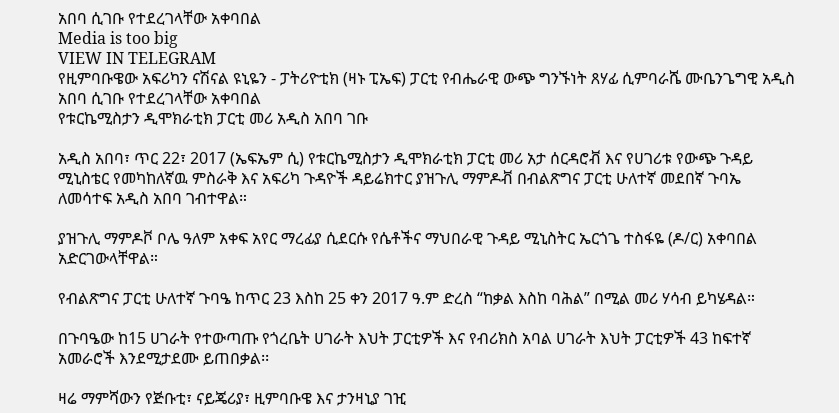አበባ ሲገቡ የተደረገላቸው አቀባበል
Media is too big
VIEW IN TELEGRAM
የዚምባቡዌው አፍሪካን ናሽናል ዩኒዬን - ፓትሪዮቲክ (ዛኑ ፒኤፍ) ፓርቲ የብሔራዊ ውጭ ግንኙነት ጸሃፊ ሲምባራሼ ሙቤንጌግዊ አዲስ አበባ ሲገቡ የተደረገላቸው አቀባበል
የቱርኬሚስታን ዲሞክራቲክ ፓርቲ መሪ አዲስ አበባ ገቡ

አዲስ አበባ፣ ጥር 22፣ 2017 (ኤፍኤም ሲ) የቱርኬሚስታን ዲሞክራቲክ ፓርቲ መሪ አታ ሰርዳሮቭ እና የሀገሪቱ የውጭ ጉዳይ ሚኒስቴር የመካከለኛዉ ምስራቅ እና አፍሪካ ጉዳዮች ዳይሬክተር ያዝጉሊ ማምዶቭ በብልጽግና ፓርቲ ሁለተኛ መደበኛ ጉባኤ ለመሳተፍ አዲስ አበባ ገብተዋል።

ያዝጉሊ ማምዶቮ ቦሌ ዓለም አቀፍ አየር ማረፊያ ሲደርሱ የሴቶችና ማህበራዊ ጉዳይ ሚኒስትር ኤርጎጌ ተስፋዬ (ዶ/ር) አቀባበል አድርገውላቸዋል።

የብልጽግና ፓርቲ ሁለተኛ ጉባዔ ከጥር 23 እስከ 25 ቀን 2017 ዓ.ም ድረስ “ከቃል እስከ ባሕል” በሚል መሪ ሃሳብ ይካሄዳል።

በጉባዔው ከ15 ሀገራት የተውጣጡ የጎረቤት ሀገራት እህት ፓርቲዎች እና የብሪክስ አባል ሀገራት እህት ፓርቲዎች 43 ከፍተኛ አመራሮች እንደሚታደሙ ይጠበቃል፡፡

ዛሬ ማምሻውን የጅቡቲ፣ ናይጄሪያ፣ ዚምባቡዌ እና ታንዛኒያ ገዢ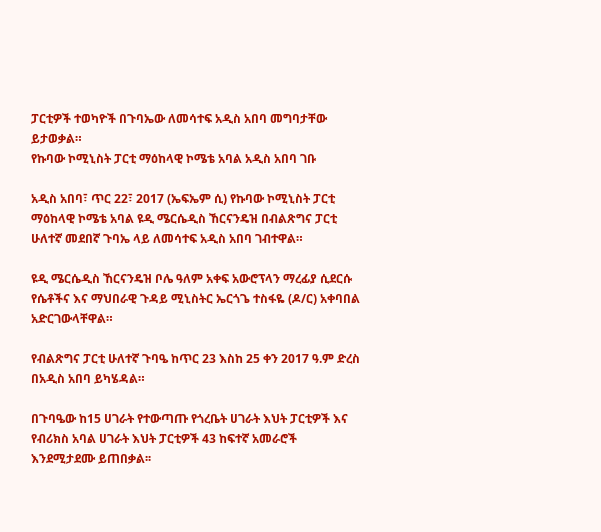ፓርቲዎች ተወካዮች በጉባኤው ለመሳተፍ አዲስ አበባ መግባታቸው ይታወቃል።
የኩባው ኮሚኒስት ፓርቲ ማዕከላዊ ኮሜቴ አባል አዲስ አበባ ገቡ

አዲስ አበባ፣ ጥር 22፣ 2017 (ኤፍኤም ሲ) የኩባው ኮሚኒስት ፓርቲ ማዕከላዊ ኮሜቴ አባል ዩዲ ሜርሴዲስ ኸርናንዴዝ በብልጽግና ፓርቲ ሁለተኛ መደበኛ ጉባኤ ላይ ለመሳተፍ አዲስ አበባ ገብተዋል።

ዩዲ ሜርሴዲስ ኸርናንዴዝ ቦሌ ዓለም አቀፍ አውሮፕላን ማረፊያ ሲደርሱ የሴቶችና እና ማህበራዊ ጉዳይ ሚኒስትር ኤርጎጌ ተስፋዬ (ዶ/ር) አቀባበል አድርገውላቸዋል።

የብልጽግና ፓርቲ ሁለተኛ ጉባዔ ከጥር 23 እስከ 25 ቀን 2017 ዓ.ም ድረስ በአዲስ አበባ ይካሄዳል።

በጉባዔው ከ15 ሀገራት የተውጣጡ የጎረቤት ሀገራት እህት ፓርቲዎች እና የብሪክስ አባል ሀገራት እህት ፓርቲዎች 43 ከፍተኛ አመራሮች እንደሚታደሙ ይጠበቃል፡፡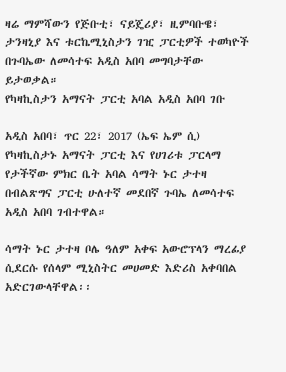ዛሬ ማምሻውን የጅቡቲ፣ ናይጄሪያ፣ ዚምባቡዌ፣ ታንዛኒያ እና ቱርኬሚኒስታን ገዢ ፓርቲዎች ተወካዮች በጉባኤው ለመሳተፍ አዲስ አበባ መግባታቸው ይታወቃል።
የካዛኪስታን አማናት ፓርቲ አባል አዲስ አበባ ገቡ

አዲስ አበባ፣ ጥር 22፣ 2017 (ኤፍ ኤም ሲ) የካዛኪስታኑ አማናት ፓርቲ እና የሀገሪቱ ፓርላማ የታችኛው ምክር ቤት አባል ሳማት ኑር ታተዛ በብልጽግና ፓርቲ ሁለተኛ መደበኛ ጉባኤ ለመሳተፍ አዲስ አበባ ገብተዋል።

ሳማት ኑር ታተዛ ቦሌ ዓለም አቀፍ አውሮፕላን ማረፊያ ሲደርሱ የሰላም ሚኒስትር መሀመድ እድሪስ አቀባበል አድርገውላቸዋል፡፡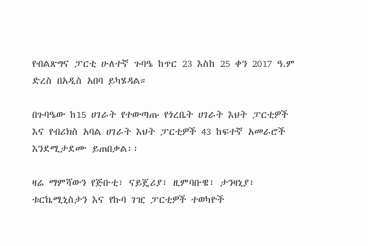የብልጽግና ፓርቲ ሁለተኛ ጉባዔ ከጥር 23 እስከ 25 ቀን 2017 ዓ.ም ድረስ በአዲስ አበባ ይካሄዳል።

በጉባዔው ከ15 ሀገራት የተውጣጡ የጎረቤት ሀገራት እህት ፓርቲዎች እና የብሪክስ አባል ሀገራት እህት ፓርቲዎች 43 ከፍተኛ አመራሮች እንደሚታደሙ ይጠበቃል፡፡

ዛሬ ማምሻውን የጅቡቲ፣ ናይጄሪያ፣ ዚምባቡዌ፣ ታንዛኒያ፣ ቱርኬሚኒስታን እና የኩባ ገዢ ፓርቲዎች ተወካዮች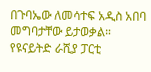በጉባኤው ለመሳተፍ አዲስ አበባ መግባታቸው ይታወቃል።
የዩናይትድ ራሺያ ፓርቲ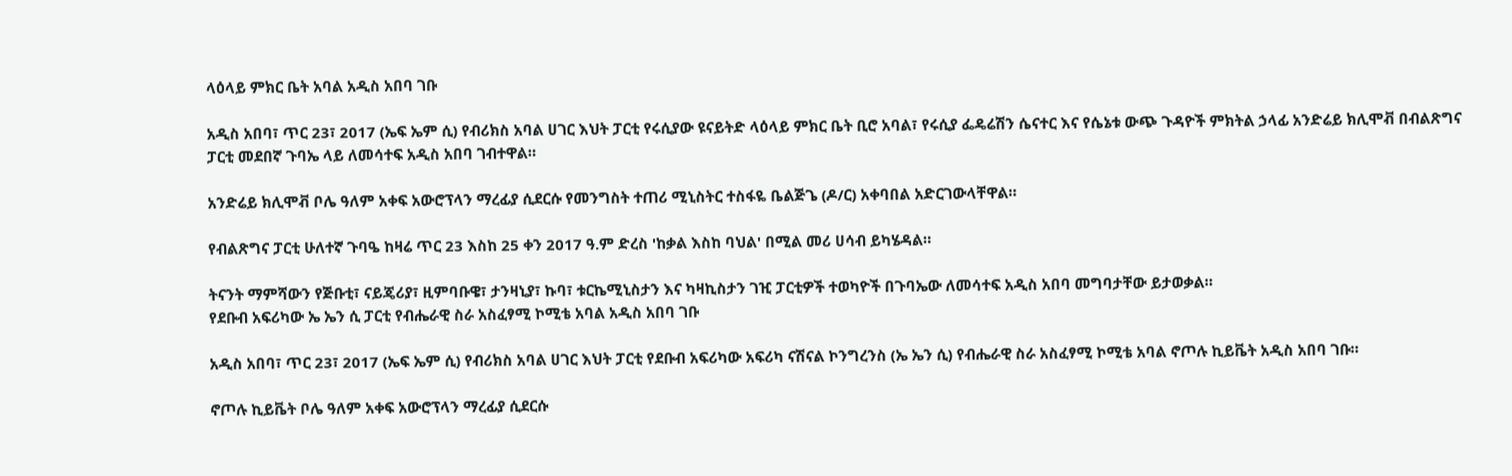ላዕላይ ምክር ቤት አባል አዲስ አበባ ገቡ

አዲስ አበባ፣ ጥር 23፣ 2017 (ኤፍ ኤም ሲ) የብሪክስ አባል ሀገር እህት ፓርቲ የሩሲያው ዩናይትድ ላዕላይ ምክር ቤት ቢሮ አባል፣ የሩሲያ ፌዴሬሽን ሴናተር እና የሴኔቱ ውጭ ጉዳዮች ምክትል ኃላፊ አንድሬይ ክሊሞቭ በብልጽግና ፓርቲ መደበኛ ጉባኤ ላይ ለመሳተፍ አዲስ አበባ ገብተዋል።

አንድሬይ ክሊሞቭ ቦሌ ዓለም አቀፍ አውሮፕላን ማረፊያ ሲደርሱ የመንግስት ተጠሪ ሚኒስትር ተስፋዬ ቤልጅጌ (ዶ/ር) አቀባበል አድርገውላቸዋል።

የብልጽግና ፓርቲ ሁለተኛ ጉባዔ ከዛሬ ጥር 23 እስከ 25 ቀን 2017 ዓ.ም ድረስ 'ከቃል እስከ ባህል' በሚል መሪ ሀሳብ ይካሄዳል።

ትናንት ማምሻውን የጅቡቲ፣ ናይጄሪያ፣ ዚምባቡዌ፣ ታንዛኒያ፣ ኩባ፣ ቱርኬሚኒስታን እና ካዛኪስታን ገዢ ፓርቲዎች ተወካዮች በጉባኤው ለመሳተፍ አዲስ አበባ መግባታቸው ይታወቃል።
የደቡብ አፍሪካው ኤ ኤን ሲ ፓርቲ የብሔራዊ ስራ አስፈፃሚ ኮሚቴ አባል አዲስ አበባ ገቡ

አዲስ አበባ፣ ጥር 23፣ 2017 (ኤፍ ኤም ሲ) የብሪክስ አባል ሀገር እህት ፓርቲ የደቡብ አፍሪካው አፍሪካ ናሽናል ኮንግረንስ (ኤ ኤን ሲ) የብሔራዊ ስራ አስፈፃሚ ኮሚቴ አባል ኖጦሉ ኪይቬት አዲስ አበባ ገቡ።

ኖጦሉ ኪይቬት ቦሌ ዓለም አቀፍ አውሮፕላን ማረፊያ ሲደርሱ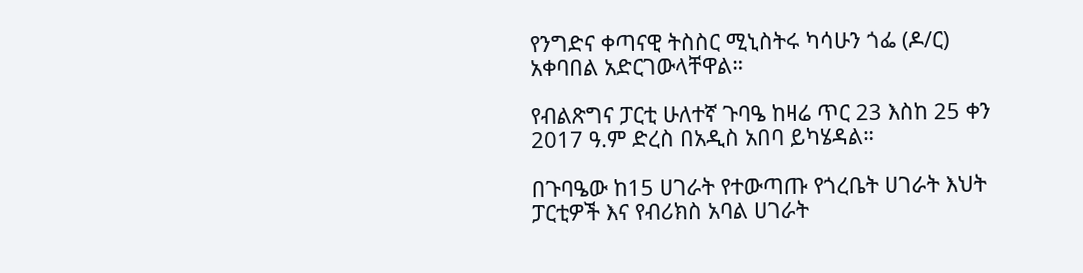የንግድና ቀጣናዊ ትስስር ሚኒስትሩ ካሳሁን ጎፌ (ዶ/ር) አቀባበል አድርገውላቸዋል።

የብልጽግና ፓርቲ ሁለተኛ ጉባዔ ከዛሬ ጥር 23 እስከ 25 ቀን 2017 ዓ.ም ድረስ በአዲስ አበባ ይካሄዳል።

በጉባዔው ከ15 ሀገራት የተውጣጡ የጎረቤት ሀገራት እህት ፓርቲዎች እና የብሪክስ አባል ሀገራት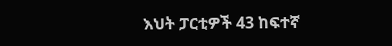እህት ፓርቲዎች 43 ከፍተኛ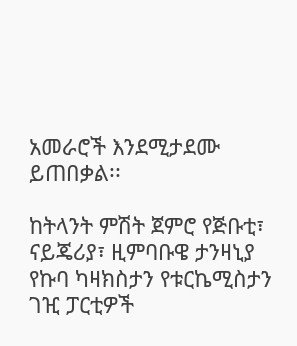አመራሮች እንደሚታደሙ ይጠበቃል፡፡

ከትላንት ምሽት ጀምሮ የጅቡቲ፣ ናይጄሪያ፣ ዚምባቡዌ ታንዛኒያ የኩባ ካዛክስታን የቱርኬሚስታን ገዢ ፓርቲዎች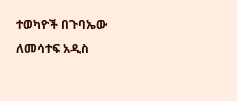ተወካዮች በጉባኤው ለመሳተፍ አዲስ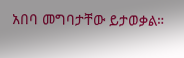አበባ መግባታቸው ይታወቃል።